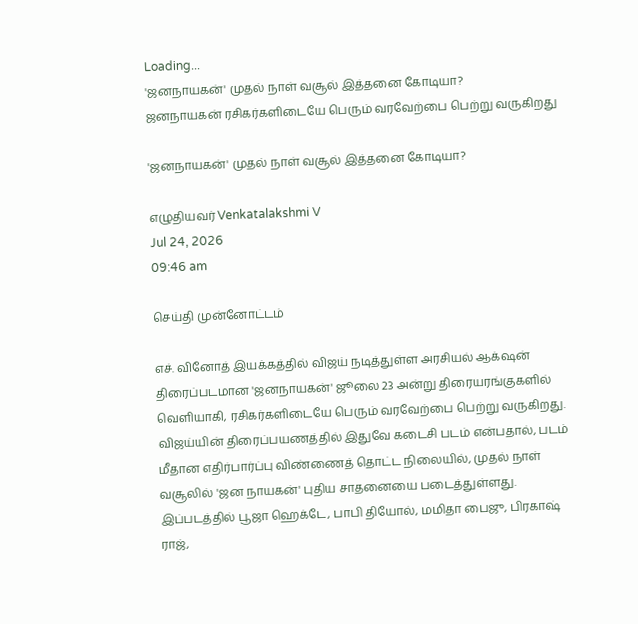Loading...
'ஜனநாயகன்' முதல் நாள் வசூல் இத்தனை கோடியா?
ஜனநாயகன் ரசிகர்களிடையே பெரும் வரவேற்பை பெற்று வருகிறது

'ஜனநாயகன்' முதல் நாள் வசூல் இத்தனை கோடியா?

எழுதியவர் Venkatalakshmi V
Jul 24, 2026
09:46 am

செய்தி முன்னோட்டம்

எச். வினோத் இயக்கத்தில் விஜய் நடித்துள்ள அரசியல் ஆக்‌ஷன் திரைப்படமான 'ஜனநாயகன்' ஜூலை 23 அன்று திரையரங்குகளில் வெளியாகி, ரசிகர்களிடையே பெரும் வரவேற்பை பெற்று வருகிறது. விஜய்யின் திரைப்பயணத்தில் இதுவே கடைசி படம் என்பதால், படம் மீதான எதிர்பார்ப்பு விண்ணைத் தொட்ட நிலையில், முதல் நாள் வசூலில் 'ஜன நாயகன்' புதிய சாதனையை படைத்துள்ளது. இப்படத்தில் பூஜா ஹெக்டே, பாபி தியோல், மமிதா பைஜு, பிரகாஷ் ராஜ்,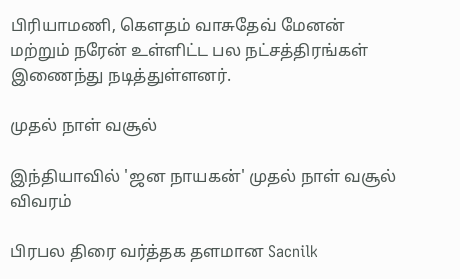பிரியாமணி, கெளதம் வாசுதேவ் மேனன் மற்றும் நரேன் உள்ளிட்ட பல நட்சத்திரங்கள் இணைந்து நடித்துள்ளனர்.

முதல் நாள் வசூல்

இந்தியாவில் 'ஜன நாயகன்' முதல் நாள் வசூல் விவரம்

பிரபல திரை வர்த்தக தளமான Sacnilk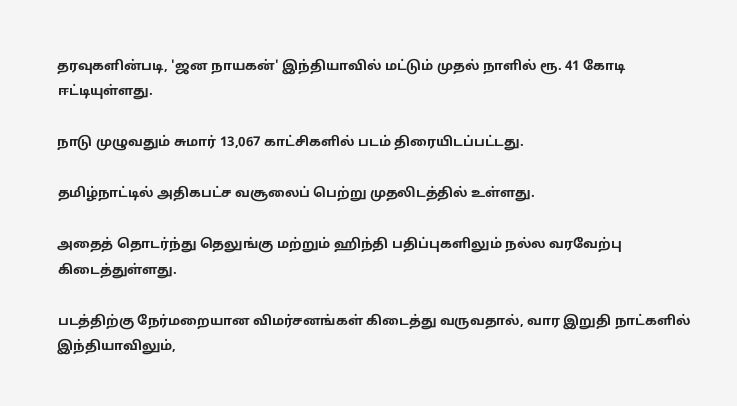தரவுகளின்படி, 'ஜன நாயகன்' இந்தியாவில் மட்டும் முதல் நாளில் ரூ. 41 கோடி ஈட்டியுள்ளது.

நாடு முழுவதும் சுமார் 13,067 காட்சிகளில் படம் திரையிடப்பட்டது.

தமிழ்நாட்டில் அதிகபட்ச வசூலைப் பெற்று முதலிடத்தில் உள்ளது.

அதைத் தொடர்ந்து தெலுங்கு மற்றும் ஹிந்தி பதிப்புகளிலும் நல்ல வரவேற்பு கிடைத்துள்ளது.

படத்திற்கு நேர்மறையான விமர்சனங்கள் கிடைத்து வருவதால், வார இறுதி நாட்களில் இந்தியாவிலும்,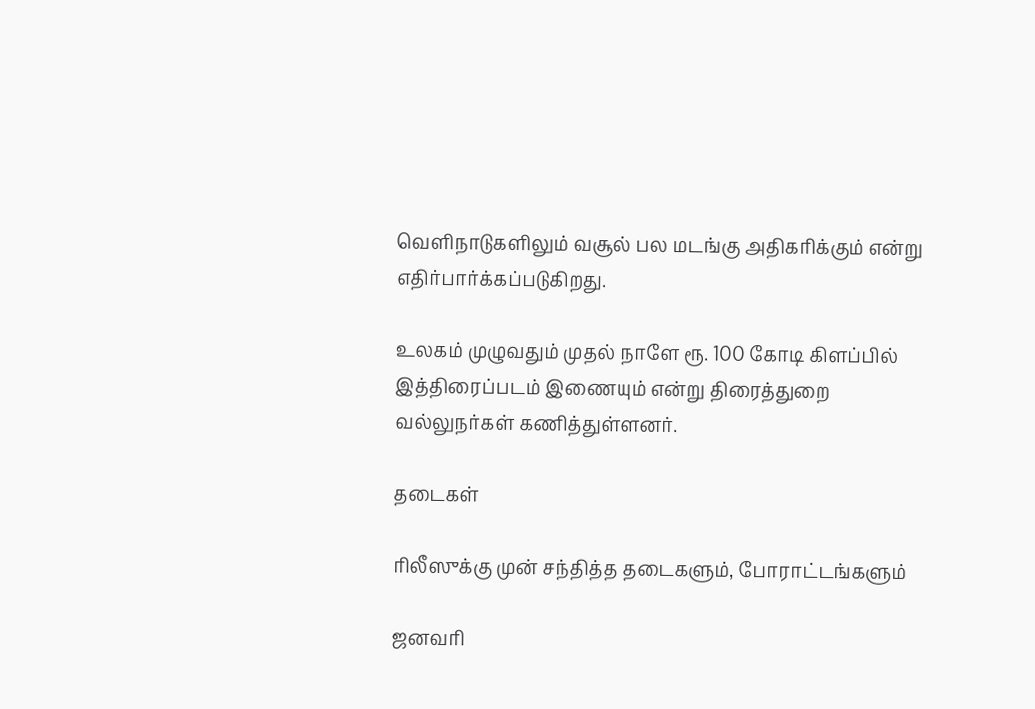வெளிநாடுகளிலும் வசூல் பல மடங்கு அதிகரிக்கும் என்று எதிர்பார்க்கப்படுகிறது.

உலகம் முழுவதும் முதல் நாளே ரூ. 100 கோடி கிளப்பில் இத்திரைப்படம் இணையும் என்று திரைத்துறை வல்லுநர்கள் கணித்துள்ளனர்.

தடைகள்

ரிலீஸுக்கு முன் சந்தித்த தடைகளும், போராட்டங்களும்

ஜனவரி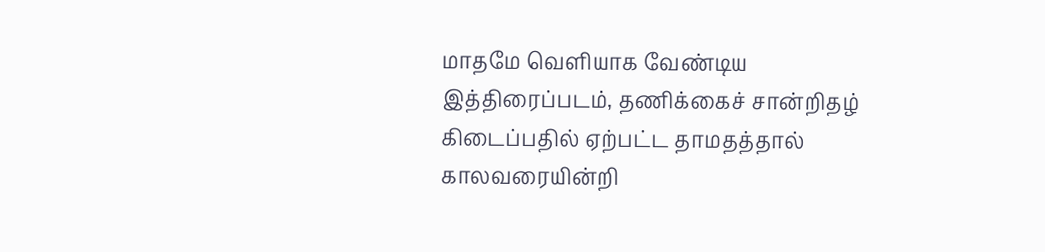மாதமே வெளியாக வேண்டிய இத்திரைப்படம், தணிக்கைச் சான்றிதழ் கிடைப்பதில் ஏற்பட்ட தாமதத்தால் காலவரையின்றி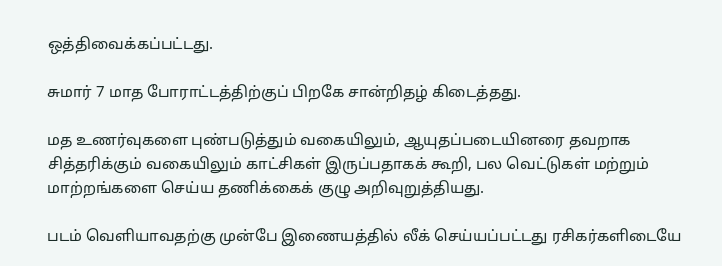ஒத்திவைக்கப்பட்டது.

சுமார் 7 மாத போராட்டத்திற்குப் பிறகே சான்றிதழ் கிடைத்தது.

மத உணர்வுகளை புண்படுத்தும் வகையிலும், ஆயுதப்படையினரை தவறாக சித்தரிக்கும் வகையிலும் காட்சிகள் இருப்பதாகக் கூறி, பல வெட்டுகள் மற்றும் மாற்றங்களை செய்ய தணிக்கைக் குழு அறிவுறுத்தியது.

படம் வெளியாவதற்கு முன்பே இணையத்தில் லீக் செய்யப்பட்டது ரசிகர்களிடையே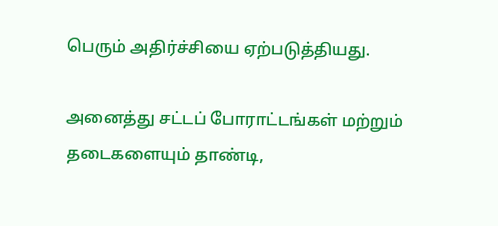பெரும் அதிர்ச்சியை ஏற்படுத்தியது.

அனைத்து சட்டப் போராட்டங்கள் மற்றும் தடைகளையும் தாண்டி,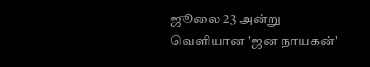ஜூலை 23 அன்று வெளியான 'ஜன நாயகன்'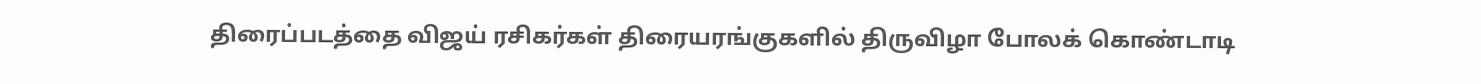திரைப்படத்தை விஜய் ரசிகர்கள் திரையரங்குகளில் திருவிழா போலக் கொண்டாடி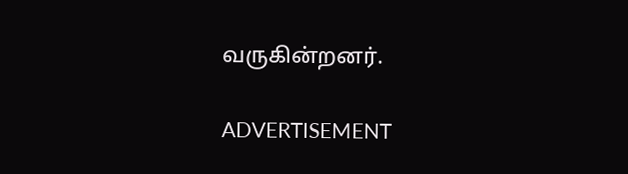வருகின்றனர்.

ADVERTISEMENT